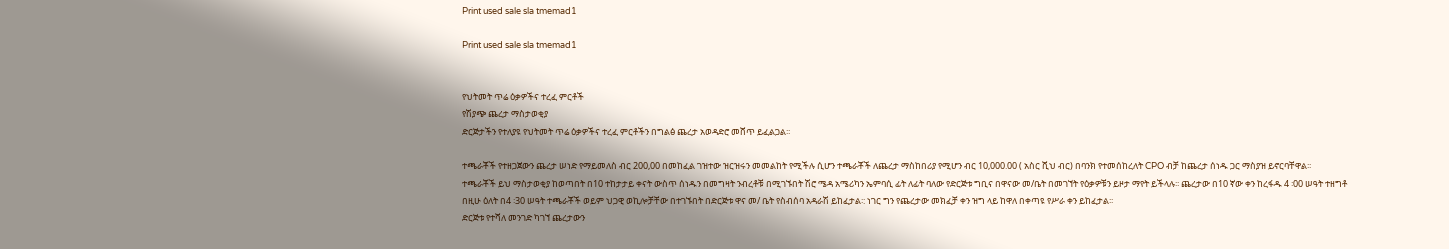Print used sale sla tmemad1

Print used sale sla tmemad1


የህትመት ጥሬ ዕቃዎችና ተረፈ ምርቶች
የሽያጭ ጨረታ ማስታወቂያ
ድርጅታችን የተለያዩ የህትመት ጥሬ ዕቃዎችና ተረፈ ምርቶችን በግልፅ ጨረታ አወዳድሮ መሸጥ ይፈልጋል፡፡

ተጫራቾች የተዘጋጀውን ጨረታ ሠነድ የማይመለስ ብር 200,00 በመከፈል ገዝተው ዝርዝሩን መመልከት የሚችሉ ሲሆን ተጫራቾች ለጨረታ ማስከበሪያ የሚሆን ብር 10,000.00 ( አስር ሺህ ብር) በባንክ የተመሰከረለት CPO ብቻ ከጨረታ ሰነዱ ጋር ማስያዝ ይኖርባቸዋል፡፡
ተጫራቾች ይህ ማስታወቂያ ከወጣበት በ10 ተከታታይ ቀናት ውስጥ ሰነዱን በመግዛት ንብረቶቹ በሚገኙበት ሽሮ ሜዳ አሜሪካን ኤምባሲ ፊት ለፊት ባለው የድርጅቱ ግቢና በዋናው መ/ቤት በመገኘት የዕቃዎቹን ይዞታ ማየት ይችላሉ፡፡ ጨረታው በ10 ኛው ቀን ከረፋዱ 4 ፡00 ሠዓት ተዘግቶ በዚሁ ዕለት በ4 ፡30 ሠዓት ተጫራቾች ወይም ህጋዊ ወኪሎቻቸው በተገኙበት በድርጅቱ ዋና መ/ ቤት የስብሰባ አዳራሽ ይከፈታል፡: ነገር ግን የጨረታው መክፈቻ ቀን ዝግ ላይ ከዋለ በቀጣዩ የሥራ ቀን ይከፈታል፡፡
ድርጅቱ የተሻለ መንገድ ካገኘ ጨረታውን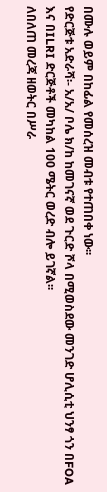በሙሉ ወይም በከፊል የመሰረዝ መብቱ የተጠበቀ ነው፡፡
የድርጅቱ አድራሻ፡- አ/አ/ ቦሌ ክ/ከ ከመገናኛ ወደ ጉርድ ሾላ በሚወስደው መንገድ ሆሊሲቲ ህንፃ ጎን በFOA እና በILRI ድርጅቶች መካከል 100 ሜትር ወረድ ብሎ ይገኛል፡፡
ለበለጠ መረጃ ዘወትር በሥራ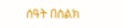ሰዓት በስልክ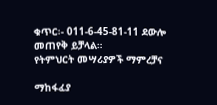ቁጥር፡- 011-6-45-81-11 ደውሎ መጠየቅ ይቻላል።
የትምህርት መሣሪያዎች ማምረቻና

ማከፋፈያ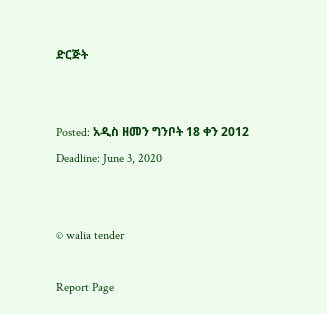ድርጅት


Posted: አዲስ ዘመን ግንቦት 18 ቀን 2012
Deadline: June 3, 2020


© walia tender

Report Page